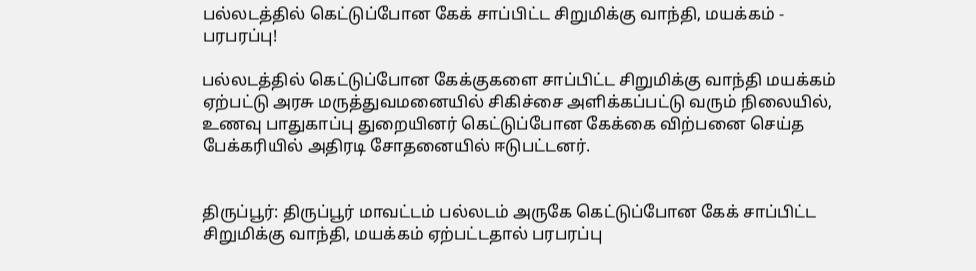பல்லடத்தில் கெட்டுப்போன கேக் சாப்பிட்ட சிறுமிக்கு வாந்தி, மயக்கம் - பரபரப்பு!

பல்லடத்தில் கெட்டுப்போன கேக்குகளை சாப்பிட்ட சிறுமிக்கு வாந்தி மயக்கம் ஏற்பட்டு அரசு மருத்துவமனையில் சிகிச்சை அளிக்கப்பட்டு வரும் நிலையில், உணவு பாதுகாப்பு துறையினர் கெட்டுப்போன கேக்கை விற்பனை செய்த பேக்கரியில் அதிரடி சோதனையில் ஈடுபட்டனர்.


திருப்பூர்: திருப்பூர் மாவட்டம் பல்லடம் அருகே கெட்டுப்போன கேக் சாப்பிட்ட சிறுமிக்கு வாந்தி, மயக்கம் ஏற்பட்டதால் பரபரப்பு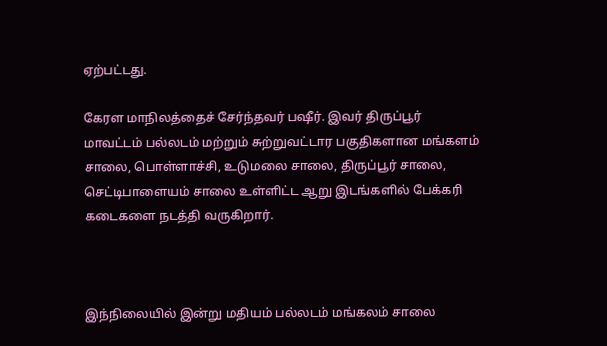ஏற்பட்டது.

கேரள மாநிலத்தைச் சேர்ந்தவர் பஷீர். இவர் திருப்பூர் மாவட்டம் பல்லடம் மற்றும் சுற்றுவட்டார பகுதிகளான மங்களம் சாலை, பொள்ளாச்சி, உடுமலை சாலை, திருப்பூர் சாலை, செட்டிபாளையம் சாலை உள்ளிட்ட ஆறு இடங்களில் பேக்கரி கடைகளை நடத்தி வருகிறார்.



இந்நிலையில் இன்று மதியம் பல்லடம் மங்கலம் சாலை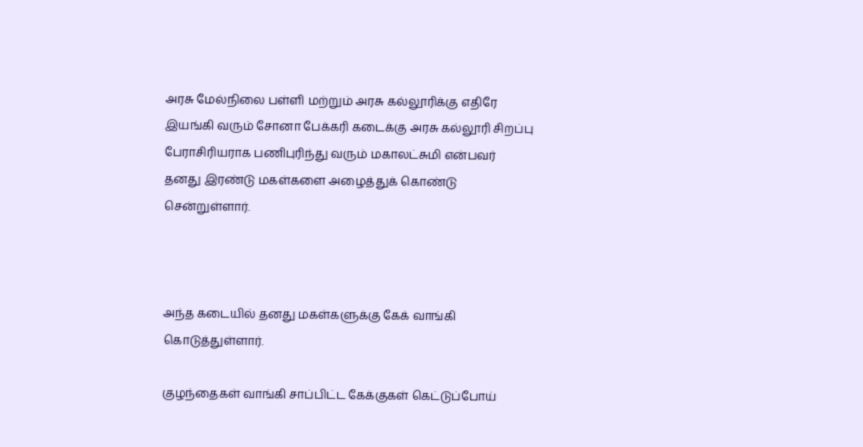அரசு மேல்நிலை பள்ளி மற்றும் அரசு கல்லூரிக்கு எதிரே இயங்கி வரும் சோனா பேக்கரி கடைக்கு அரசு கல்லூரி சிறப்பு பேராசிரியராக பணிபுரிந்து வரும் மகாலட்சுமி என்பவர் தனது இரண்டு மகள்களை அழைத்துக் கொண்டு சென்றுள்ளார்.



அந்த கடையில் தனது மகள்களுக்கு கேக் வாங்கி கொடுத்துள்ளார்.

குழந்தைகள் வாங்கி சாப்பிட்ட கேக்குகள் கெட்டுப்போய்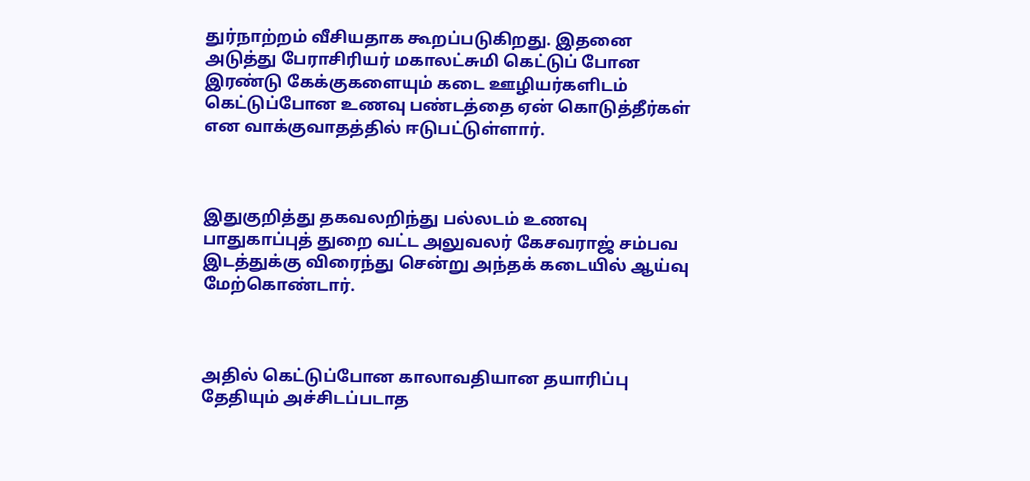துர்நாற்றம் வீசியதாக கூறப்படுகிறது. இதனை அடுத்து பேராசிரியர் மகாலட்சுமி கெட்டுப் போன இரண்டு கேக்குகளையும் கடை ஊழியர்களிடம் கெட்டுப்போன உணவு பண்டத்தை ஏன் கொடுத்தீர்கள் என வாக்குவாதத்தில் ஈடுபட்டுள்ளார்.



இதுகுறித்து தகவலறிந்து பல்லடம் உணவு பாதுகாப்புத் துறை வட்ட அலுவலர் கேசவராஜ் சம்பவ இடத்துக்கு விரைந்து சென்று அந்தக் கடையில் ஆய்வு மேற்கொண்டார்.



அதில் கெட்டுப்போன காலாவதியான தயாரிப்பு தேதியும் அச்சிடப்படாத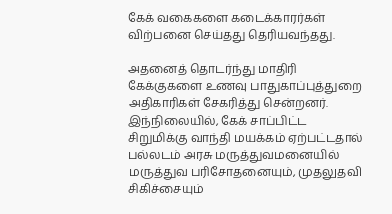கேக் வகைகளை கடைக்காரர்கள் விற்பனை செய்தது தெரியவந்தது.

அதனைத் தொடர்ந்து மாதிரி கேக்குகளை உணவு பாதுகாப்புத்துறை அதிகாரிகள் சேகரித்து சென்றனர். இந்நிலையில், கேக் சாப்பிட்ட சிறுமிக்கு வாந்தி மயக்கம் ஏற்பட்டதால் பல்லடம் அரசு மருத்துவமனையில் மருத்துவ பரிசோதனையும், முதலுதவி சிகிச்சையும்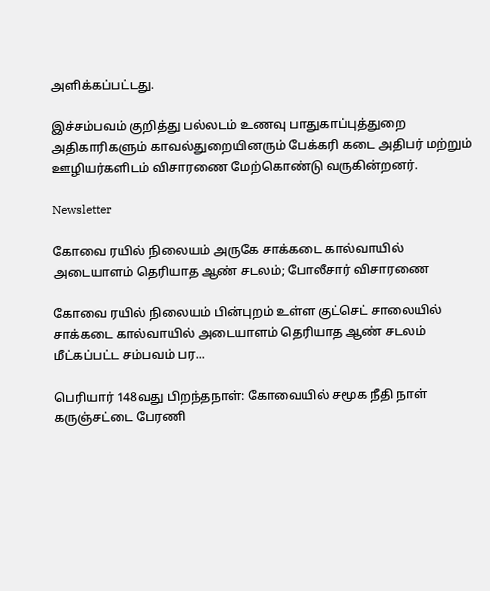அளிக்கப்பட்டது.

இச்சம்பவம் குறித்து பல்லடம் உணவு பாதுகாப்புத்துறை அதிகாரிகளும் காவல்துறையினரும் பேக்கரி கடை அதிபர் மற்றும் ஊழியர்களிடம் விசாரணை மேற்கொண்டு வருகின்றனர்.

Newsletter

கோவை ரயில் நிலையம் அருகே சாக்கடை கால்வாயில் அடையாளம் தெரியாத ஆண் சடலம்; போலீசார் விசாரணை

கோவை ரயில் நிலையம் பின்புறம் உள்ள குட்செட் சாலையில் சாக்கடை கால்வாயில் அடையாளம் தெரியாத ஆண் சடலம் மீட்கப்பட்ட சம்பவம் பர...

பெரியார் 148வது பிறந்தநாள்: கோவையில் சமூக நீதி நாள் கருஞ்சட்டை பேரணி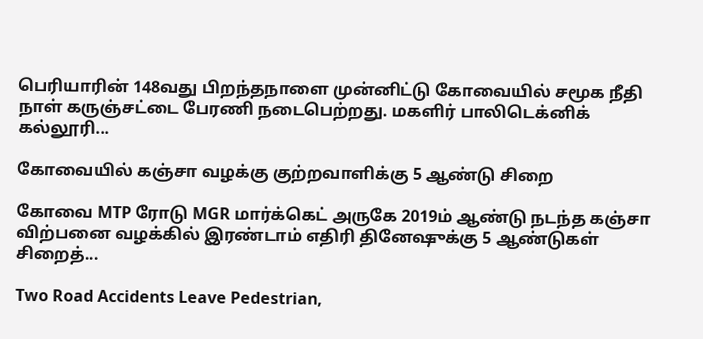பெரியாரின் 148வது பிறந்தநாளை முன்னிட்டு கோவையில் சமூக நீதி நாள் கருஞ்சட்டை பேரணி நடைபெற்றது. மகளிர் பாலிடெக்னிக் கல்லூரி...

கோவையில் கஞ்சா வழக்கு குற்றவாளிக்கு 5 ஆண்டு சிறை

கோவை MTP ரோடு MGR மார்க்கெட் அருகே 2019ம் ஆண்டு நடந்த கஞ்சா விற்பனை வழக்கில் இரண்டாம் எதிரி தினேஷுக்கு 5 ஆண்டுகள் சிறைத்...

Two Road Accidents Leave Pedestrian,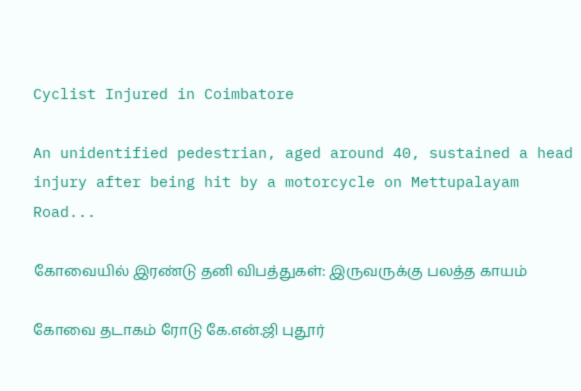Cyclist Injured in Coimbatore

An unidentified pedestrian, aged around 40, sustained a head injury after being hit by a motorcycle on Mettupalayam Road...

கோவையில் இரண்டு தனி விபத்துகள்: இருவருக்கு பலத்த காயம்

கோவை தடாகம் ரோடு கே.என்.ஜி புதூர்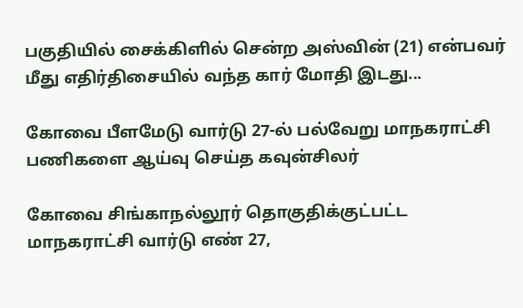பகுதியில் சைக்கிளில் சென்ற அஸ்வின் (21) என்பவர் மீது எதிர்திசையில் வந்த கார் மோதி இடது...

கோவை பீளமேடு வார்டு 27-ல் பல்வேறு மாநகராட்சி பணிகளை ஆய்வு செய்த கவுன்சிலர்

கோவை சிங்காநல்லூர் தொகுதிக்குட்பட்ட மாநகராட்சி வார்டு எண் 27,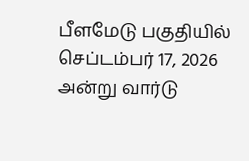பீளமேடு பகுதியில் செப்டம்பர் 17, 2026 அன்று வார்டு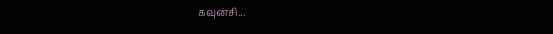கவுன்சி...